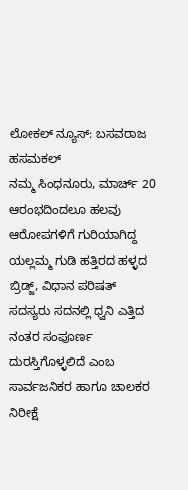ಲೋಕಲ್ ನ್ಯೂಸ್: ಬಸವರಾಜ ಹಸಮಕಲ್
ನಮ್ಮ ಸಿಂಧನೂರು, ಮಾರ್ಚ್ 20
ಆರಂಭದಿಂದಲೂ ಹಲವು ಆರೋಪಗಳಿಗೆ ಗುರಿಯಾಗಿದ್ದ ಯಲ್ಲಮ್ಮ ಗುಡಿ ಹತ್ತಿರದ ಹಳ್ಳದ ಬ್ರಿಡ್ಜ್, ವಿಧಾನ ಪರಿಷತ್ ಸದಸ್ಯರು ಸದನಲ್ಲಿ ಧ್ವನಿ ಎತ್ತಿದ ನಂತರ ಸಂಪೂರ್ಣ ದುರಸ್ತಿಗೊಳ್ಳಲಿದೆ ಎಂಬ ಸಾರ್ವಜನಿಕರ ಹಾಗೂ ಚಾಲಕರ ನಿರೀಕ್ಷೆ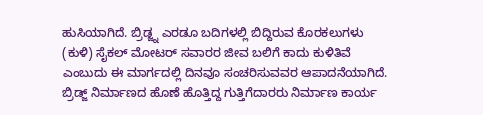ಹುಸಿಯಾಗಿದೆ. ಬ್ರಿಡ್ಜ್ನ ಎರಡೂ ಬದಿಗಳಲ್ಲಿ ಬಿದ್ದಿರುವ ಕೊರಕಲುಗಳು (ಕುಳಿ) ಸೈಕಲ್ ಮೋಟರ್ ಸವಾರರ ಜೀವ ಬಲಿಗೆ ಕಾದು ಕುಳಿತಿವೆ ಎಂಬುದು ಈ ಮಾರ್ಗದಲ್ಲಿ ದಿನವೂ ಸಂಚರಿಸುವವರ ಆಪಾದನೆಯಾಗಿದೆ.
ಬ್ರಿಡ್ಜ್ ನಿರ್ಮಾಣದ ಹೊಣೆ ಹೊತ್ತಿದ್ದ ಗುತ್ತಿಗೆದಾರರು ನಿರ್ಮಾಣ ಕಾರ್ಯ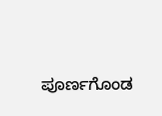ಪೂರ್ಣಗೊಂಡ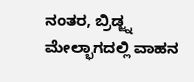ನಂತರ, ಬ್ರಿಡ್ಜ್ನ ಮೇಲ್ಭಾಗದಲ್ಲಿ ವಾಹನ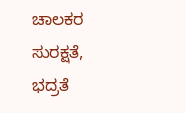ಚಾಲಕರ ಸುರಕ್ಷತೆ, ಭದ್ರತೆ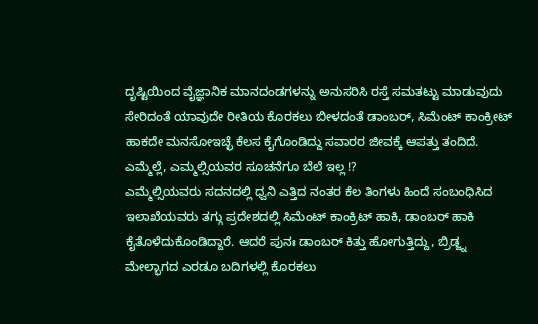ದೃಷ್ಟಿಯಿಂದ ವೈಜ್ಞಾನಿಕ ಮಾನದಂಡಗಳನ್ನು ಅನುಸರಿಸಿ ರಸ್ತೆ ಸಮತಟ್ಟು ಮಾಡುವುದು ಸೇರಿದಂತೆ ಯಾವುದೇ ರೀತಿಯ ಕೊರಕಲು ಬೀಳದಂತೆ ಡಾಂಬರ್, ಸಿಮೆಂಟ್ ಕಾಂಕ್ರೀಟ್ ಹಾಕದೇ ಮನಸೋಇಚ್ಛೆ ಕೆಲಸ ಕೈಗೊಂಡಿದ್ದು ಸವಾರರ ಜೀವಕ್ಕೆ ಆಪತ್ತು ತಂದಿದೆ.
ಎಮ್ಮೆಲ್ಲೆ, ಎಮ್ಮಲ್ಸಿಯವರ ಸೂಚನೆಗೂ ಬೆಲೆ ಇಲ್ಲ !?
ಎಮ್ಮೆಲ್ಸಿಯವರು ಸದನದಲ್ಲಿ ಧ್ವನಿ ಎತ್ತಿದ ನಂತರ ಕೆಲ ತಿಂಗಳು ಹಿಂದೆ ಸಂಬಂಧಿಸಿದ ಇಲಾಖೆಯವರು ತಗ್ಗು ಪ್ರದೇಶದಲ್ಲಿ ಸಿಮೆಂಟ್ ಕಾಂಕ್ರಿಟ್ ಹಾಕಿ, ಡಾಂಬರ್ ಹಾಕಿ ಕೈತೊಳೆದುಕೊಂಡಿದ್ದಾರೆ. ಆದರೆ ಪುನಃ ಡಾಂಬರ್ ಕಿತ್ತು ಹೋಗುತ್ತಿದ್ದು, ಬ್ರಿಡ್ಜ್ನ ಮೇಲ್ಭಾಗದ ಎರಡೂ ಬದಿಗಳಲ್ಲಿ ಕೊರಕಲು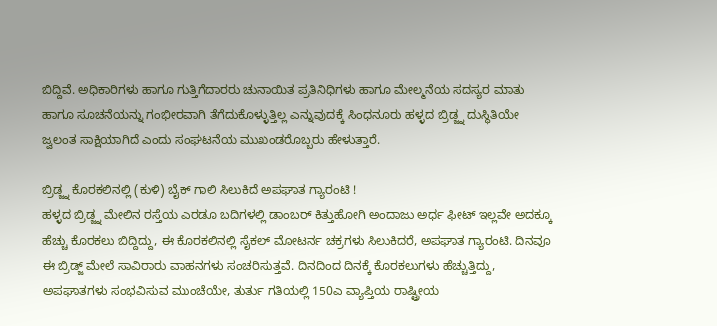ಬಿದ್ದಿವೆ. ಅಧಿಕಾರಿಗಳು ಹಾಗೂ ಗುತ್ತಿಗೆದಾರರು ಚುನಾಯಿತ ಪ್ರತಿನಿಧಿಗಳು ಹಾಗೂ ಮೇಲ್ಮನೆಯ ಸದಸ್ಯರ ಮಾತು ಹಾಗೂ ಸೂಚನೆಯನ್ನು ಗಂಭೀರವಾಗಿ ತೆಗೆದುಕೊಳ್ಳುತ್ತಿಲ್ಲ ಎನ್ನುವುದಕ್ಕೆ ಸಿಂಧನೂರು ಹಳ್ಳದ ಬ್ರಿಡ್ಜ್ನ ದುಸ್ಥಿತಿಯೇ ಜ್ವಲಂತ ಸಾಕ್ಷಿಯಾಗಿದೆ ಎಂದು ಸಂಘಟನೆಯ ಮುಖಂಡರೊಬ್ಬರು ಹೇಳುತ್ತಾರೆ.

ಬ್ರಿಡ್ಜ್ನ ಕೊರಕಲಿನಲ್ಲಿ (ಕುಳಿ) ಬೈಕ್ ಗಾಲಿ ಸಿಲುಕಿದೆ ಅಪಘಾತ ಗ್ಯಾರಂಟಿ !
ಹಳ್ಳದ ಬ್ರಿಡ್ಜ್ನ ಮೇಲಿನ ರಸ್ತೆಯ ಎರಡೂ ಬದಿಗಳಲ್ಲಿ ಡಾಂಬರ್ ಕಿತ್ತುಹೋಗಿ ಅಂದಾಜು ಅರ್ಧ ಫೀಟ್ ಇಲ್ಲವೇ ಅದಕ್ಕೂ ಹೆಚ್ಚು ಕೊರಕಲು ಬಿದ್ದಿದ್ದು, ಈ ಕೊರಕಲಿನಲ್ಲಿ ಸೈಕಲ್ ಮೋಟರ್ನ ಚಕ್ರಗಳು ಸಿಲುಕಿದರೆ, ಅಪಘಾತ ಗ್ಯಾರಂಟಿ. ದಿನವೂ ಈ ಬ್ರಿಡ್ಜ್ ಮೇಲೆ ಸಾವಿರಾರು ವಾಹನಗಳು ಸಂಚರಿಸುತ್ತವೆ. ದಿನದಿಂದ ದಿನಕ್ಕೆ ಕೊರಕಲುಗಳು ಹೆಚ್ಚುತ್ತಿದ್ದು, ಅಪಘಾತಗಳು ಸಂಭವಿಸುವ ಮುಂಚೆಯೇ, ತುರ್ತು ಗತಿಯಲ್ಲಿ 150ಎ ವ್ಯಾಪ್ತಿಯ ರಾಷ್ಟ್ರೀಯ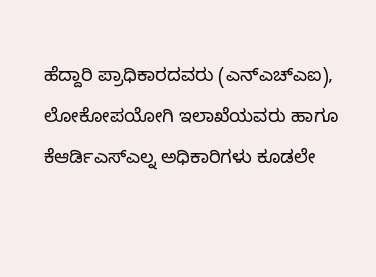ಹೆದ್ದಾರಿ ಪ್ರಾಧಿಕಾರದವರು (ಎನ್ಎಚ್ಎಐ), ಲೋಕೋಪಯೋಗಿ ಇಲಾಖೆಯವರು ಹಾಗೂ ಕೆಆರ್ಡಿಎಸ್ಎಲ್ನ ಅಧಿಕಾರಿಗಳು ಕೂಡಲೇ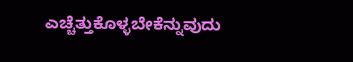ಎಚ್ಚೆತ್ತುಕೊಳ್ಳಬೇಕೆನ್ನುವುದು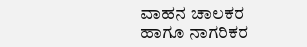ವಾಹನ ಚಾಲಕರ ಹಾಗೂ ನಾಗರಿಕರ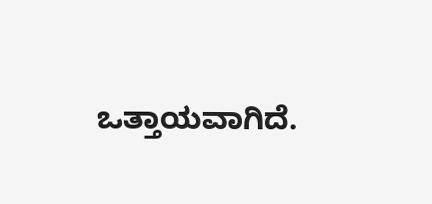ಒತ್ತಾಯವಾಗಿದೆ.